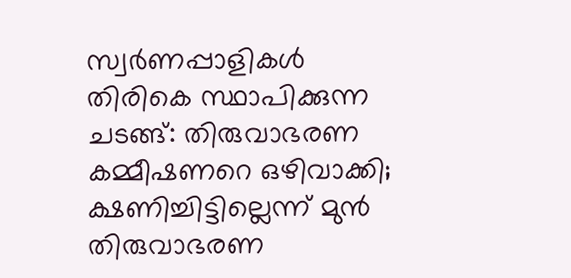സ്വർണപ്പാളികൾ തിരികെ സ്ഥാപിക്കുന്ന ചടങ്ങ്: തിരുവാഭരണ കമ്മീഷണറെ ഒഴിവാക്കി; ക്ഷണിച്ചിട്ടില്ലെന്ന് മുൻ തിരുവാഭരണ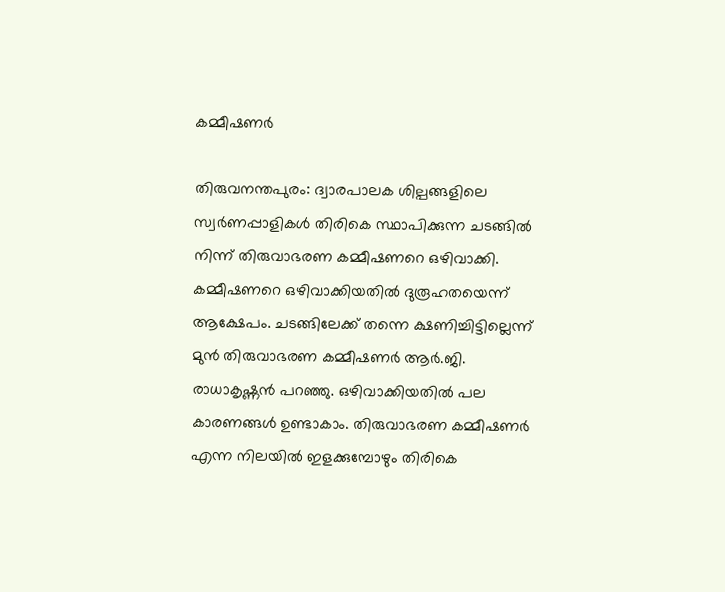കമ്മീഷണർ

തിരുവനന്തപുരം: ദ്വാരപാലക ശില്പങ്ങളിലെ സ്വർണപ്പാളികൾ തിരികെ സ്ഥാപിക്കുന്ന ചടങ്ങിൽ നിന്ന് തിരുവാഭരണ കമ്മീഷണറെ ഒഴിവാക്കി. കമ്മീഷണറെ ഒഴിവാക്കിയതിൽ ദുരൂഹതയെന്ന് ആക്ഷേപം. ചടങ്ങിലേക്ക് തന്നെ ക്ഷണിച്ചിട്ടില്ലെന്ന് മുൻ തിരുവാഭരണ കമ്മീഷണർ ആർ.ജി. രാധാകൃഷ്ണൻ പറഞ്ഞു. ഒഴിവാക്കിയതിൽ പല കാരണങ്ങൾ ഉണ്ടാകാം. തിരുവാഭരണ കമ്മീഷണർ എന്ന നിലയിൽ ഇളക്കുമ്പോഴും തിരികെ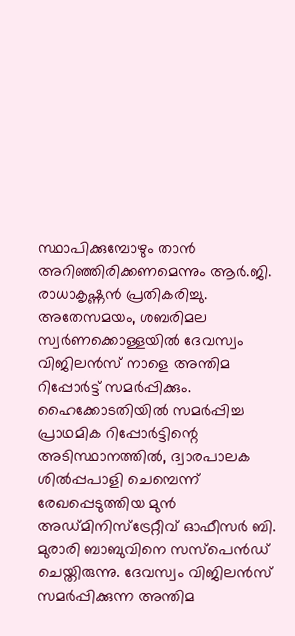സ്ഥാപിക്കുമ്പോഴും താൻ അറിഞ്ഞിരിക്കണമെന്നും ആർ.ജി. രാധാകൃഷ്ണൻ പ്രതികരിച്ചു.
അതേസമയം, ശബരിമല സ്വർണക്കൊള്ളയിൽ ദേവസ്വം വിജിലൻസ് നാളെ അന്തിമ റിപ്പോർട്ട് സമർപ്പിക്കും. ഹൈക്കോടതിയിൽ സമർപ്പിച്ച പ്രാഥമിക റിപ്പോർട്ടിന്റെ അടിസ്ഥാനത്തിൽ, ദ്വാരപാലക ശിൽപ്പപാളി ചെമ്പെന്ന് രേഖപ്പെടുത്തിയ മുൻ അഡ്മിനിസ്ട്രേറ്റീവ് ഓഫീസർ ബി. മുരാരി ബാബുവിനെ സസ്പെൻഡ് ചെയ്തിരുന്നു. ദേവസ്വം വിജിലൻസ് സമർപ്പിക്കുന്ന അന്തിമ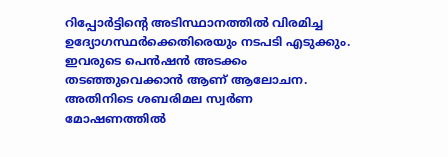റിപ്പോർട്ടിന്റെ അടിസ്ഥാനത്തിൽ വിരമിച്ച ഉദ്യോഗസ്ഥർക്കെതിരെയും നടപടി എടുക്കും. ഇവരുടെ പെൻഷൻ അടക്കം തടഞ്ഞുവെക്കാൻ ആണ് ആലോചന.
അതിനിടെ ശബരിമല സ്വർണ മോഷണത്തിൽ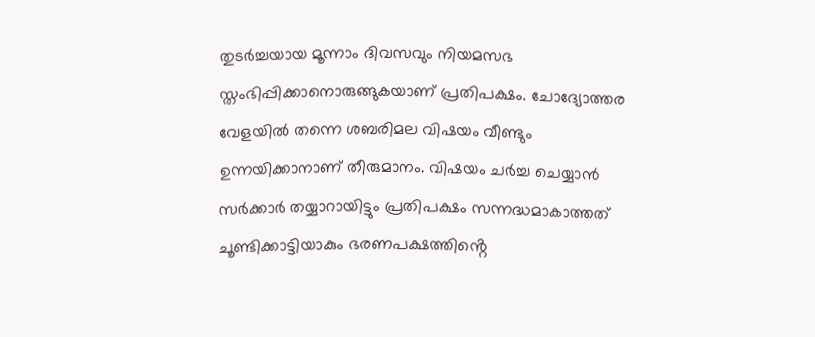തുടർച്ചയായ മൂന്നാം ദിവസവും നിയമസഭ സ്തംഭിപ്പിക്കാനൊരുങ്ങുകയാണ് പ്രതിപക്ഷം. ചോദ്യോത്തര വേളയിൽ തന്നെ ശബരിമല വിഷയം വീണ്ടും ഉന്നയിക്കാനാണ് തീരുമാനം. വിഷയം ചർച്ച ചെയ്യാൻ സർക്കാർ തയ്യാറായിട്ടും പ്രതിപക്ഷം സന്നദ്ധമാകാത്തത് ചൂണ്ടിക്കാട്ടിയാകും ഭരണപക്ഷത്തിൻ്റെ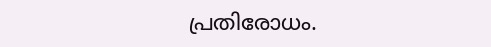പ്രതിരോധം.